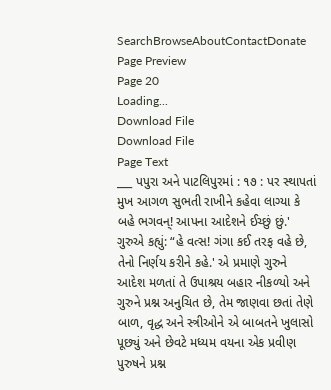SearchBrowseAboutContactDonate
Page Preview
Page 20
Loading...
Download File
Download File
Page Text
___ પપુરા અને પાટલિપુરમાં : ૧૭ : પર સ્થાપતાં મુખ આગળ સુભતી રાખીને કહેવા લાગ્યા કે બહે ભગવન્! આપના આદેશને ઈચ્છું છું.' ગુરુએ કહ્યું: “હે વત્સ! ગંગા કઈ તરફ વહે છે, તેનો નિર્ણય કરીને કહે.' એ પ્રમાણે ગુરુને આદેશ મળતાં તે ઉપાશ્રય બહાર નીકળ્યો અને ગુરુને પ્રશ્ન અનુચિત છે, તેમ જાણવા છતાં તેણે બાળ, વૃદ્ધ અને સ્ત્રીઓને એ બાબતને ખુલાસો પૂછ્યું અને છેવટે મધ્યમ વયના એક પ્રવીણ પુરુષને પ્રશ્ન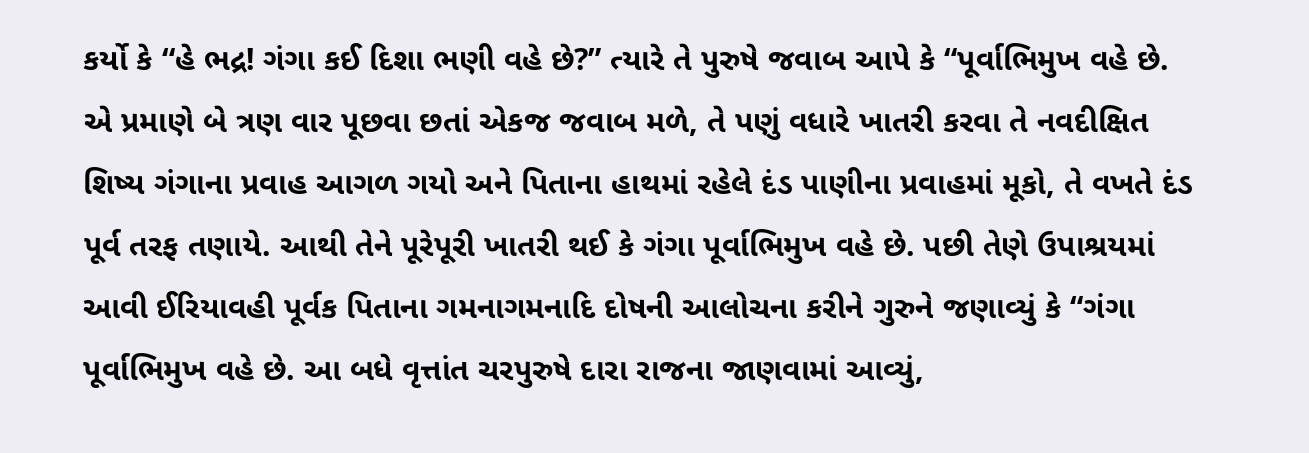કર્યો કે “હે ભદ્ર! ગંગા કઈ દિશા ભણી વહે છે?” ત્યારે તે પુરુષે જવાબ આપે કે “પૂર્વાભિમુખ વહે છે. એ પ્રમાણે બે ત્રણ વાર પૂછવા છતાં એકજ જવાબ મળે, તે પણું વધારે ખાતરી કરવા તે નવદીક્ષિત શિષ્ય ગંગાના પ્રવાહ આગળ ગયો અને પિતાના હાથમાં રહેલે દંડ પાણીના પ્રવાહમાં મૂકો, તે વખતે દંડ પૂર્વ તરફ તણાયે. આથી તેને પૂરેપૂરી ખાતરી થઈ કે ગંગા પૂર્વાભિમુખ વહે છે. પછી તેણે ઉપાશ્રયમાં આવી ઈરિયાવહી પૂર્વક પિતાના ગમનાગમનાદિ દોષની આલોચના કરીને ગુરુને જણાવ્યું કે “ગંગા પૂર્વાભિમુખ વહે છે. આ બધે વૃત્તાંત ચરપુરુષે દારા રાજના જાણવામાં આવ્યું,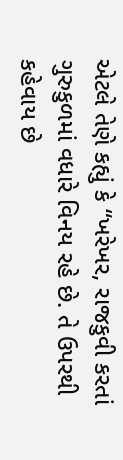એટલે તેણે કહ્યું કે “ખરેખર, રાજકુવી કરતાં ગુરુકુળમાં વધારે વિનય રહે છે. તે ઉપરથી કહેવાય છે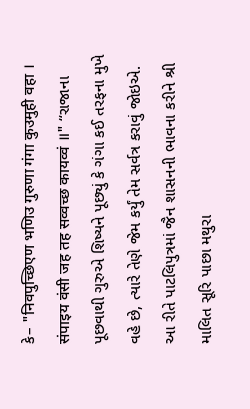કે– "निवपुच्छिएण भणिउ गुरुणा गंगा कुउमुही वहा । संपाइय वंसी जह तह सव्वच्छ कायव्वं ॥" “રાજાના પૂછવાથી ગુરુએ શિષ્યને પૂછ્યું કે ગંગા કઈ તરફના મુખે વહે છે, ત્યારે તેણે જેમ કર્યું તેમ સર્વત્ર કરાવું જોઇએ. આ રીતે પાટલિપુત્રમાં જૈન શાસનની ભાવના કરીને શ્રી માલિત સૂરિ પાછા મથુરા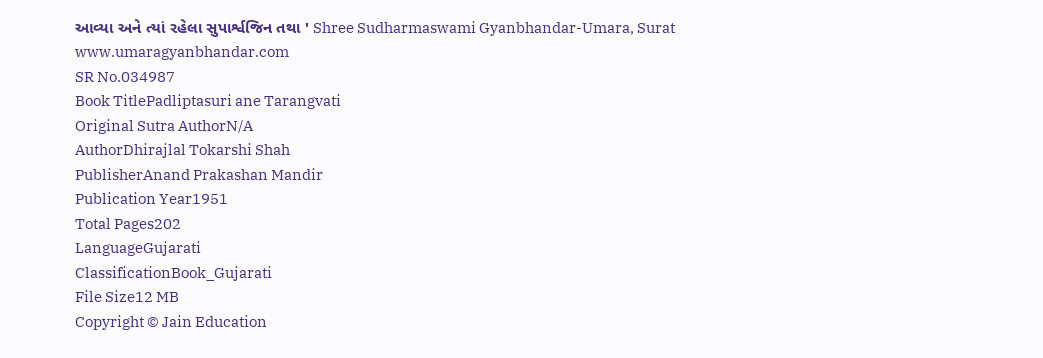આવ્યા અને ત્યાં રહેલા સુપાર્શ્વજિન તથા ' Shree Sudharmaswami Gyanbhandar-Umara, Surat www.umaragyanbhandar.com
SR No.034987
Book TitlePadliptasuri ane Tarangvati
Original Sutra AuthorN/A
AuthorDhirajlal Tokarshi Shah
PublisherAnand Prakashan Mandir
Publication Year1951
Total Pages202
LanguageGujarati
ClassificationBook_Gujarati
File Size12 MB
Copyright © Jain Education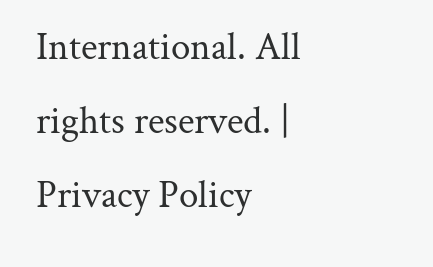International. All rights reserved. | Privacy Policy